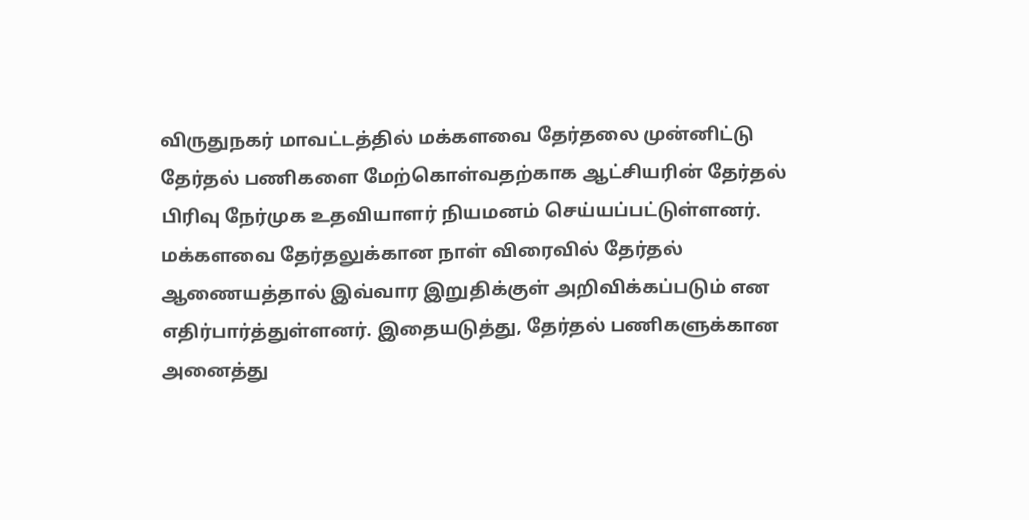விருதுநகர் மாவட்டத்தில் மக்களவை தேர்தலை முன்னிட்டு தேர்தல் பணிகளை மேற்கொள்வதற்காக ஆட்சியரின் தேர்தல் பிரிவு நேர்முக உதவியாளர் நியமனம் செய்யப்பட்டுள்ளனர்.
மக்களவை தேர்தலுக்கான நாள் விரைவில் தேர்தல் ஆணையத்தால் இவ்வார இறுதிக்குள் அறிவிக்கப்படும் என எதிர்பார்த்துள்ளனர். இதையடுத்து, தேர்தல் பணிகளுக்கான அனைத்து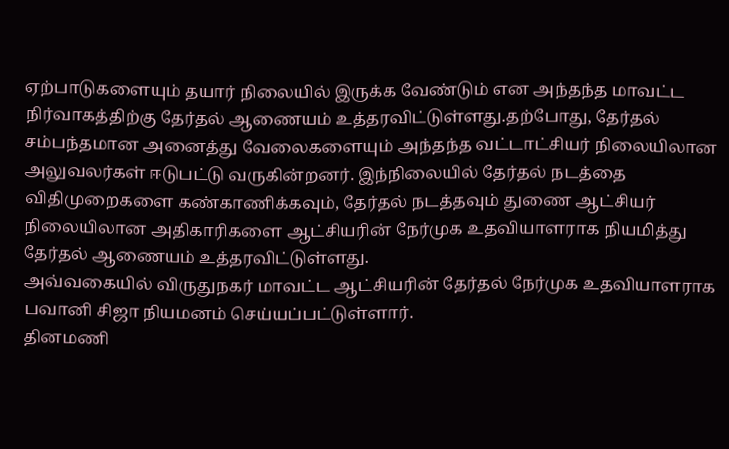ஏற்பாடுகளையும் தயார் நிலையில் இருக்க வேண்டும் என அந்தந்த மாவட்ட நிர்வாகத்திற்கு தேர்தல் ஆணையம் உத்தரவிட்டுள்ளது.தற்போது, தேர்தல் சம்பந்தமான அனைத்து வேலைகளையும் அந்தந்த வட்டாட்சியர் நிலையிலான அலுவலர்கள் ஈடுபட்டு வருகின்றனர். இந்நிலையில் தேர்தல் நடத்தை விதிமுறைகளை கண்காணிக்கவும், தேர்தல் நடத்தவும் துணை ஆட்சியர் நிலையிலான அதிகாரிகளை ஆட்சியரின் நேர்முக உதவியாளராக நியமித்து தேர்தல் ஆணையம் உத்தரவிட்டுள்ளது.
அவ்வகையில் விருதுநகர் மாவட்ட ஆட்சியரின் தேர்தல் நேர்முக உதவியாளராக பவானி சிஜா நியமனம் செய்யப்பட்டுள்ளார்.
தினமணி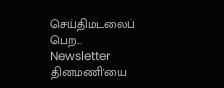செய்திமடலைப் பெற... Newsletter
தினமணி'யை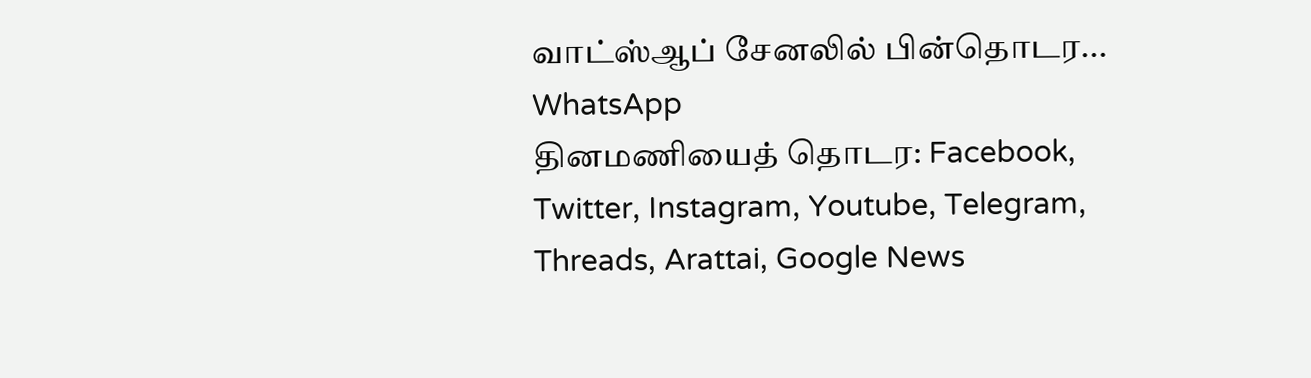வாட்ஸ்ஆப் சேனலில் பின்தொடர... WhatsApp
தினமணியைத் தொடர: Facebook, Twitter, Instagram, Youtube, Telegram, Threads, Arattai, Google News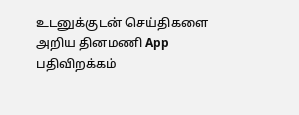உடனுக்குடன் செய்திகளை அறிய தினமணி App பதிவிறக்கம்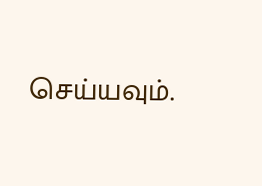செய்யவும்.